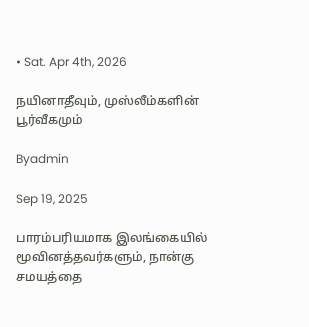• Sat. Apr 4th, 2026

நயினாதீவும், முஸ்லீம்களின் பூர்வீகமும்

Byadmin

Sep 19, 2025

பாரம்பரியமாக இலங்கையில் மூவினத்தவர்களும், நான்கு சமயத்தை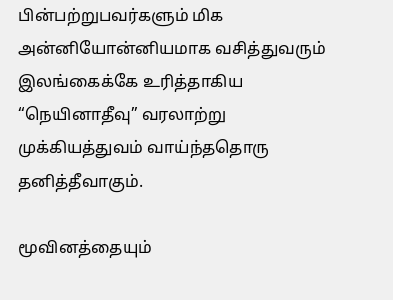பின்பற்றுபவர்களும் மிக அன்னியோன்னியமாக வசித்துவரும் இலங்கைக்கே உரித்தாகிய “நெயினாதீவு” வரலாற்று முக்கியத்துவம் வாய்ந்ததொரு தனித்தீவாகும்.

மூவினத்தையும்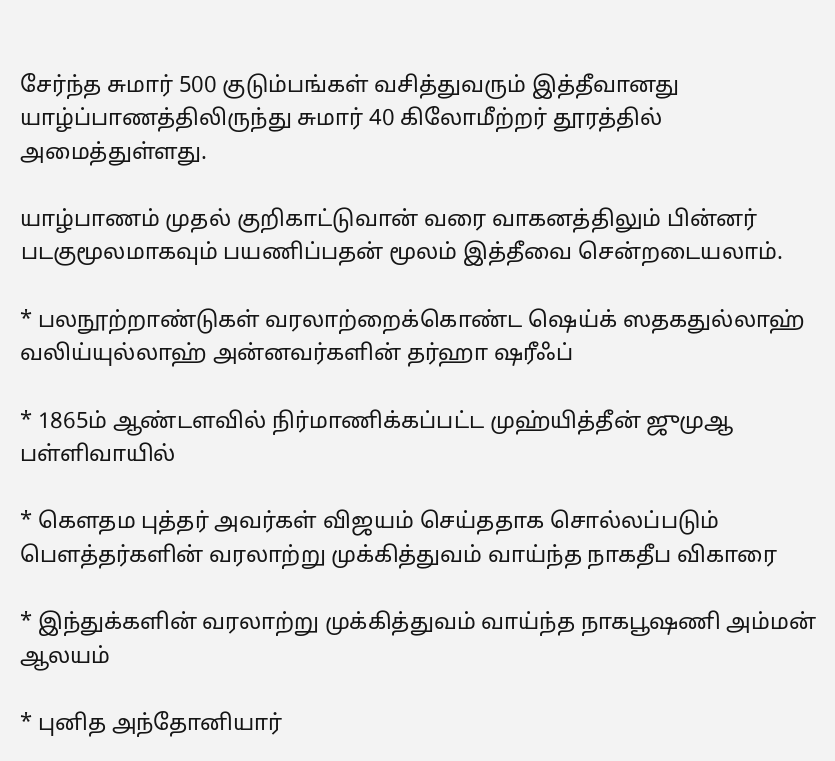சேர்ந்த சுமார் 500 குடும்பங்கள் வசித்துவரும் இத்தீவானது யாழ்ப்பாணத்திலிருந்து சுமார் 40 கிலோமீற்றர் தூரத்தில் அமைத்துள்ளது.

யாழ்பாணம் முதல் குறிகாட்டுவான் வரை வாகனத்திலும் பின்னர் படகுமூலமாகவும் பயணிப்பதன் மூலம் இத்தீவை சென்றடையலாம்.

* பலநூற்றாண்டுகள் வரலாற்றைக்கொண்ட ஷெய்க் ஸதகதுல்லாஹ் வலிய்யுல்லாஹ் அன்னவர்களின் தர்ஹா ஷரீஃப்

* 1865ம் ஆண்டளவில் நிர்மாணிக்கப்பட்ட முஹ்யித்தீன் ஜுமுஆ பள்ளிவாயில்

* கௌதம புத்தர் அவர்கள் விஜயம் செய்ததாக சொல்லப்படும் பௌத்தர்களின் வரலாற்று முக்கித்துவம் வாய்ந்த நாகதீப விகாரை

* இந்துக்களின் வரலாற்று முக்கித்துவம் வாய்ந்த நாகபூஷணி அம்மன் ஆலயம்

* புனித அந்தோனியார்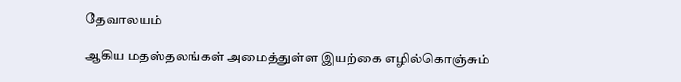தேவாலயம்

ஆகிய மதஸ்தலங்கள் அமைத்துள்ள இயற்கை எழில்கொஞ்சும்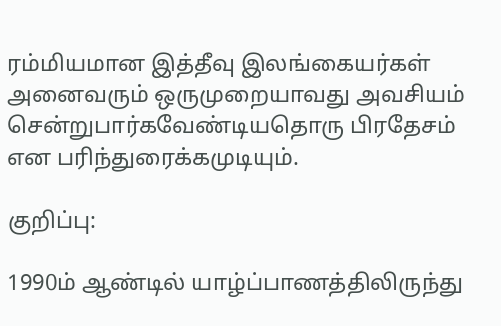ரம்மியமான இத்தீவு இலங்கையர்கள் அனைவரும் ஒருமுறையாவது அவசியம் சென்றுபார்கவேண்டியதொரு பிரதேசம் என பரிந்துரைக்கமுடியும்.

குறிப்பு:

1990ம் ஆண்டில் யாழ்ப்பாணத்திலிருந்து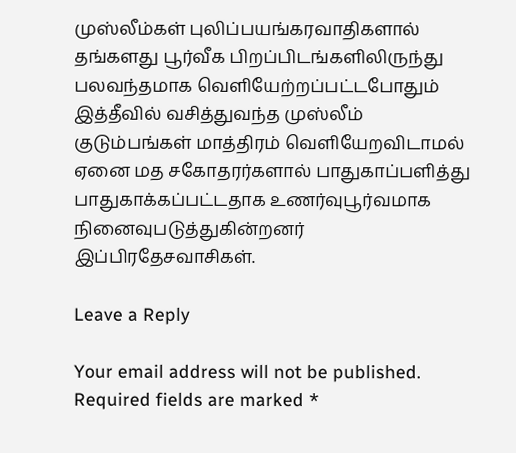முஸ்லீம்கள் புலிப்பயங்கரவாதிகளால் தங்களது பூர்வீக பிறப்பிடங்களிலிருந்து பலவந்தமாக வெளியேற்றப்பட்டபோதும் இத்தீவில் வசித்துவந்த முஸ்லீம் குடும்பங்கள் மாத்திரம் வெளியேறவிடாமல் ஏனை மத சகோதரர்களால் பாதுகாப்பளித்து பாதுகாக்கப்பட்டதாக உணர்வுபூர்வமாக நினைவுபடுத்துகின்றனர் இப்பிரதேசவாசிகள்.

Leave a Reply

Your email address will not be published. Required fields are marked *